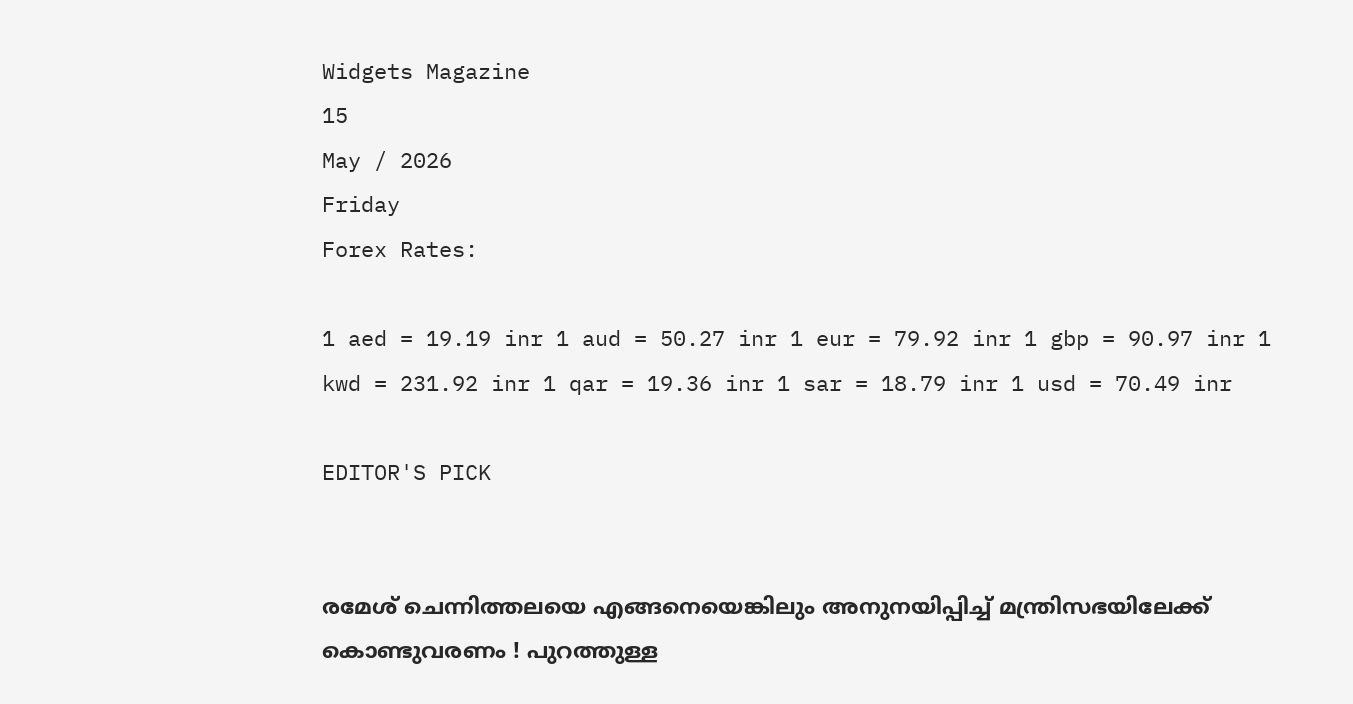Widgets Magazine
15
May / 2026
Friday
Forex Rates:

1 aed = 19.19 inr 1 aud = 50.27 inr 1 eur = 79.92 inr 1 gbp = 90.97 inr 1 kwd = 231.92 inr 1 qar = 19.36 inr 1 sar = 18.79 inr 1 usd = 70.49 inr

EDITOR'S PICK


രമേശ് ചെന്നിത്തലയെ എങ്ങനെയെങ്കിലും അനുനയിപ്പിച്ച് മന്ത്രിസഭയിലേക്ക് കൊണ്ടുവരണം ! പുറത്തുള്ള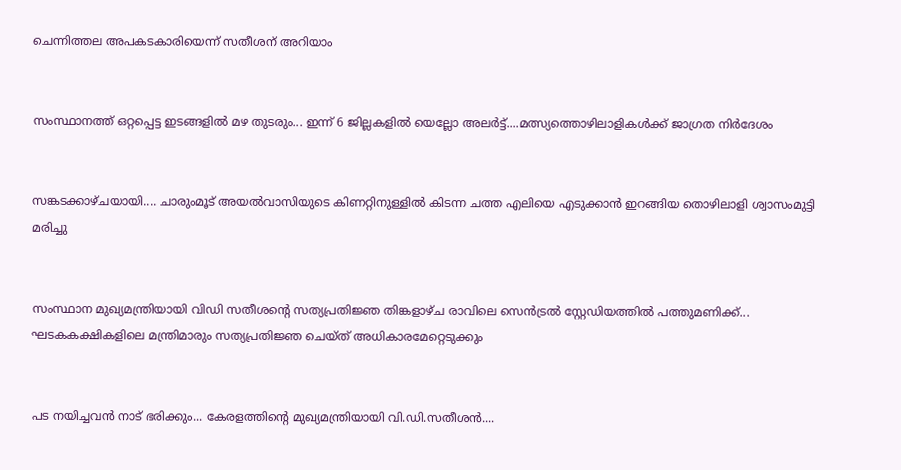ചെന്നിത്തല അപകടകാരിയെന്ന് സതീശന് അറിയാം


സംസ്ഥാനത്ത് ഒറ്റപ്പെട്ട ഇടങ്ങളിൽ മഴ തുടരും... ഇന്ന് 6 ജില്ലകളിൽ യെല്ലോ അലർട്ട്....മത്സ്യത്തൊഴിലാളികൾക്ക് ജാഗ്രത നിർദേശം


സങ്കടക്കാഴ്ചയായി.... ചാരുംമൂട് അയൽവാസിയുടെ കിണറ്റിനുള്ളിൽ കിടന്ന ചത്ത എലിയെ എടുക്കാൻ ഇറങ്ങിയ തൊഴിലാളി ശ്വാസംമുട്ടി മരിച്ചു


സംസ്ഥാന മുഖ്യമന്ത്രിയായി വിഡി സതീശന്റെ സത്യപ്രതിജ്ഞ തിങ്കളാഴ്ച രാവിലെ സെൻട്രൽ സ്റ്റേഡിയത്തിൽ പത്തുമണിക്ക്... ഘടകകക്ഷികളിലെ മന്ത്രിമാരും സത്യപ്രതിജ്ഞ ചെയ്ത് അധികാരമേറ്റെടുക്കും


പട നയിച്ചവൻ നാട് ഭരിക്കും... കേരളത്തിന്റെ മുഖ്യമന്ത്രിയായി വി.ഡി.സതീശൻ....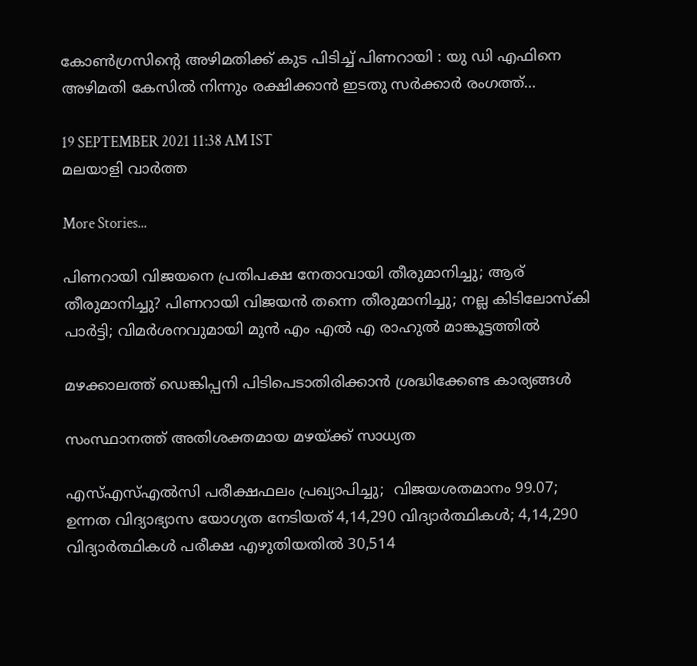കോണ്‍ഗ്രസിന്റെ അഴിമതിക്ക് കുട പിടിച്ച് പിണറായി : യു ഡി എഫിനെ അഴിമതി കേസില്‍ നിന്നും രക്ഷിക്കാന്‍ ഇടതു സര്‍ക്കാര്‍ രംഗത്ത്...

19 SEPTEMBER 2021 11:38 AM IST
മലയാളി വാര്‍ത്ത

More Stories...

പിണറായി വിജയനെ പ്രതിപക്ഷ നേതാവായി തീരുമാനിച്ചു; ആര് തീരുമാനിച്ചു? പിണറായി വിജയൻ തന്നെ തീരുമാനിച്ചു; നല്ല കിടിലോസ്കി പാർട്ടി; വിമർശനവുമായി മുൻ എം എൽ എ രാഹുൽ മാങ്കൂട്ടത്തിൽ

മഴക്കാലത്ത് ഡെങ്കിപ്പനി പിടിപെടാതിരിക്കാന്‍ ശ്രദ്ധിക്കേണ്ട കാര്യങ്ങള്‍

സംസ്ഥാനത്ത് അതിശക്തമായ മഴയ്ക്ക് സാധ്യത

എസ്എസ്എല്‍സി പരീക്ഷഫലം പ്രഖ്യാപിച്ചു;  വിജയശതമാനം 99.07; ഉന്നത വിദ്യാഭ്യാസ യോഗ്യത നേടിയത് 4,14,290 വിദ്യാര്‍ത്ഥികള്‍; 4,14,290 വിദ്യാര്‍ത്ഥികള്‍ പരീക്ഷ എഴുതിയതില്‍ 30,514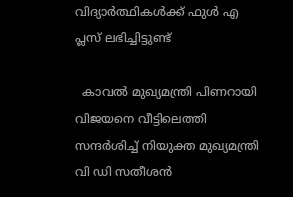വിദ്യാര്‍ത്ഥികള്‍ക്ക് ഫുള്‍ എ പ്ലസ് ലഭിച്ചിട്ടുണ്ട്

  കാവൽ മുഖ്യമന്ത്രി പിണറായി വിജയനെ വീട്ടിലെത്തി സന്ദർശിച്ച് നിയുക്ത മുഖ്യമന്ത്രി വി ഡി സതീശൻ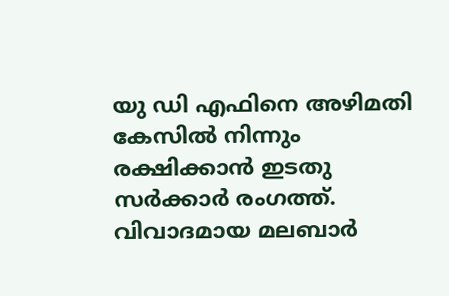യു ഡി എഫിനെ അഴിമതി കേസില്‍ നിന്നും രക്ഷിക്കാന്‍ ഇടതു സര്‍ക്കാര്‍ രംഗത്ത്. വിവാദമായ മലബാര്‍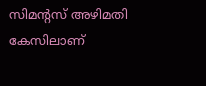സിമന്റസ് അഴിമതി കേസിലാണ്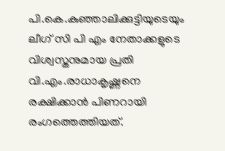പി.കെ.കുഞ്ഞാലിക്കുട്ടിയുടെയും ലീഗ് സി പി എം നേതാക്കളുടെ വിശ്വസ്തനുമായ പ്രതി വി.എം.രാധാകൃഷ്ണനെ രക്ഷിക്കാന്‍ പിണറായി രംഗത്തെത്തിയത്.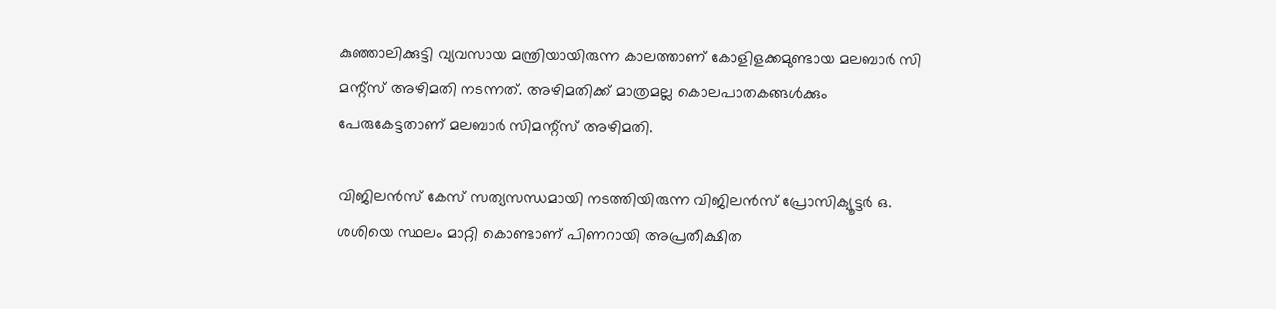കുഞ്ഞാലിക്കുട്ടി വ്യവസായ മന്ത്രിയായിരുന്ന കാലത്താണ് കോളിളക്കമുണ്ടായ മലബാര്‍ സി മന്റ്‌സ് അഴിമതി നടന്നത്. അഴിമതിക്ക് മാത്രമല്ല കൊലപാതകങ്ങള്‍ക്കും പേരുകേട്ടതാണ് മലബാര്‍ സിമന്റ്‌സ് അഴിമതി.

വിജിലന്‍സ് കേസ് സത്യസന്ധമായി നടത്തിയിരുന്ന വിജിലന്‍സ് പ്രോസിക്യൂട്ടര്‍ ഒ. ശശിയെ സ്ഥലം മാറ്റി കൊണ്ടാണ് പിണറായി അപ്രതീക്ഷിത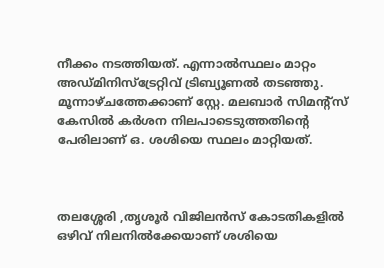നീക്കം നടത്തിയത്. എന്നാല്‍സ്ഥലം മാറ്റം അഡ്മിനിസ്‌ട്രേറ്റിവ് ട്രിബ്യൂണല്‍ തടഞ്ഞു. മൂന്നാഴ്ചത്തേക്കാണ് സ്റ്റേ. മലബാര്‍ സിമന്റ്‌സ് കേസില്‍ കര്‍ശന നിലപാടെടുത്തതിന്റെ പേരിലാണ് ഒ. ശശിയെ സ്ഥലം മാറ്റിയത്.



തലശ്ശേരി ,തൃശൂര്‍ വിജിലന്‍സ് കോടതികളില്‍ ഒഴിവ് നിലനില്‍ക്കേയാണ് ശശിയെ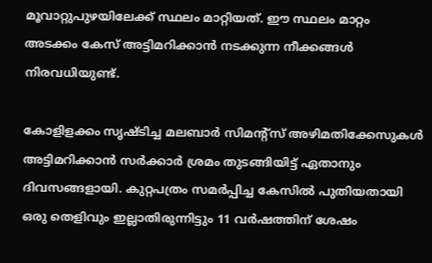മൂവാറ്റുപുഴയിലേക്ക് സ്ഥലം മാറ്റിയത്. ഈ സ്ഥലം മാറ്റം അടക്കം കേസ് അട്ടിമറിക്കാന്‍ നടക്കുന്ന നീക്കങ്ങള്‍ നിരവധിയുണ്ട്.

കോളിളക്കം സൃഷ്ടിച്ച മലബാര്‍ സിമന്റ്‌സ് അഴിമതിക്കേസുകള്‍ അട്ടിമറിക്കാന്‍ സര്‍ക്കാര്‍ ശ്രമം തുടങ്ങിയിട്ട് ഏതാനും ദിവസങ്ങളായി. കുറ്റപത്രം സമര്‍പ്പിച്ച കേസില്‍ പുതിയതായി ഒരു തെളിവും ഇല്ലാതിരുന്നിട്ടും 11 വര്‍ഷത്തിന് ശേഷം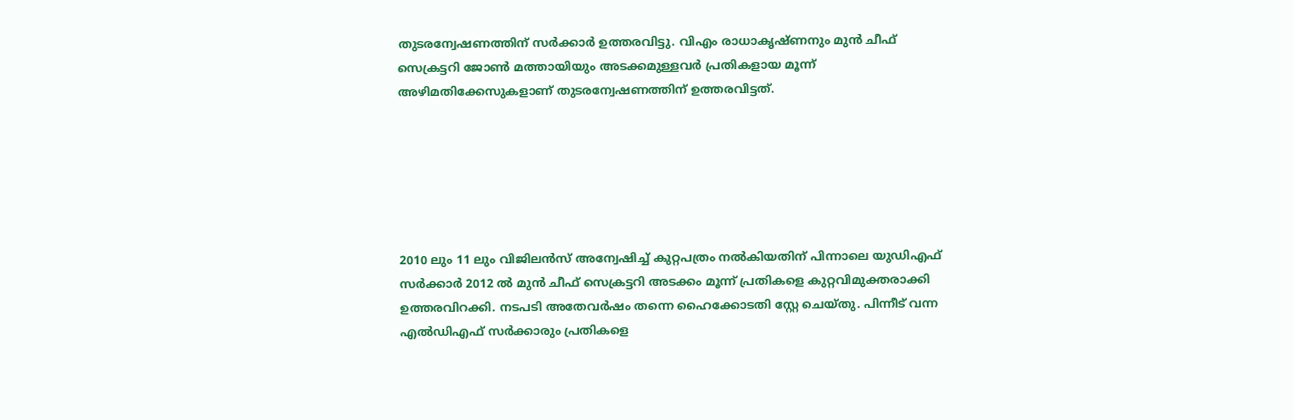തുടരന്വേഷണത്തിന് സര്‍ക്കാര്‍ ഉത്തരവിട്ടു. വിഎം രാധാകൃഷ്ണനും മുന്‍ ചീഫ് സെക്രട്ടറി ജോണ്‍ മത്തായിയും അടക്കമുള്ളവര്‍ പ്രതികളായ മൂന്ന് അഴിമതിക്കേസുകളാണ് തുടരന്വേഷണത്തിന് ഉത്തരവിട്ടത്.






2010 ലും 11 ലും വിജിലന്‍സ് അന്വേഷിച്ച് കുറ്റപത്രം നല്‍കിയതിന് പിന്നാലെ യുഡിഎഫ് സര്‍ക്കാര്‍ 2012 ല്‍ മുന്‍ ചീഫ് സെക്രട്ടറി അടക്കം മൂന്ന് പ്രതികളെ കുറ്റവിമുക്തരാക്കി ഉത്തരവിറക്കി. നടപടി അതേവര്‍ഷം തന്നെ ഹൈക്കോടതി സ്റ്റേ ചെയ്തു. പിന്നീട് വന്ന എല്‍ഡിഎഫ് സര്‍ക്കാരും പ്രതികളെ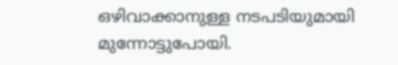ഒഴിവാക്കാനുള്ള നടപടിയുമായി മുന്നോട്ടുപോയി.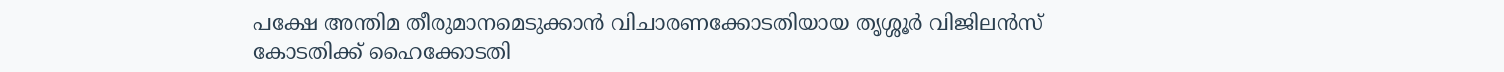പക്ഷേ അന്തിമ തീരുമാനമെടുക്കാന്‍ വിചാരണക്കോടതിയായ തൃശ്ശൂര്‍ വിജിലന്‍സ് കോടതിക്ക് ഹൈക്കോടതി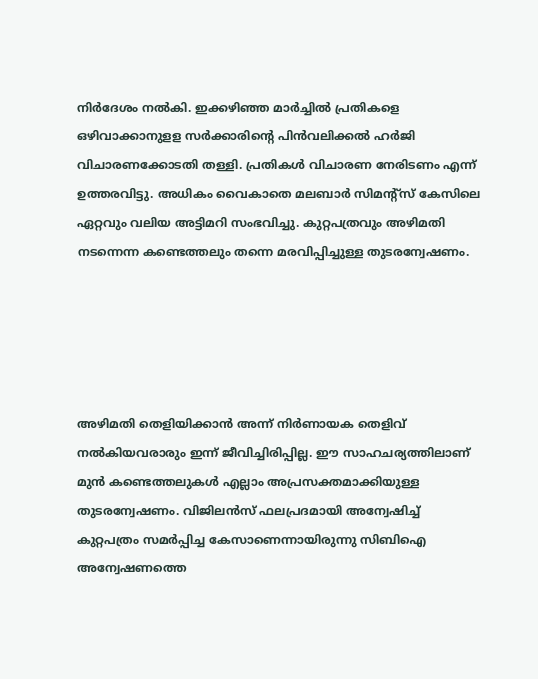നിര്‍ദേശം നല്‍കി. ഇക്കഴിഞ്ഞ മാര്‍ച്ചില്‍ പ്രതികളെ ഒഴിവാക്കാനുളള സര്‍ക്കാരിന്റെ പിന്‍വലിക്കല്‍ ഹര്‍ജി വിചാരണക്കോടതി തള്ളി. പ്രതികള്‍ വിചാരണ നേരിടണം എന്ന് ഉത്തരവിട്ടു. അധികം വൈകാതെ മലബാര്‍ സിമന്റ്‌സ് കേസിലെ ഏറ്റവും വലിയ അട്ടിമറി സംഭവിച്ചു. കുറ്റപത്രവും അഴിമതി നടന്നെന്ന കണ്ടെത്തലും തന്നെ മരവിപ്പിച്ചുള്ള തുടരന്വേഷണം.





അഴിമതി തെളിയിക്കാന്‍ അന്ന് നിര്‍ണായക തെളിവ് നല്‍കിയവരാരും ഇന്ന് ജീവിച്ചിരിപ്പില്ല. ഈ സാഹചര്യത്തിലാണ് മുന്‍ കണ്ടെത്തലുകള്‍ എല്ലാം അപ്രസക്തമാക്കിയുള്ള തുടരന്വേഷണം. വിജിലന്‍സ് ഫലപ്രദമായി അന്വേഷിച്ച് കുറ്റപത്രം സമര്‍പ്പിച്ച കേസാണെന്നായിരുന്നു സിബിഐ അന്വേഷണത്തെ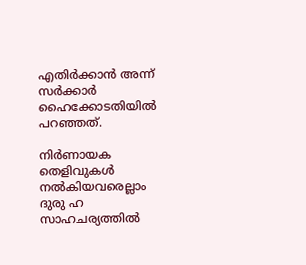എതിര്‍ക്കാന്‍ അന്ന് സര്‍ക്കാര്‍ ഹൈക്കോടതിയില്‍ പറഞ്ഞത്.

നിര്‍ണായക തെളിവുകള്‍ നല്‍കിയവരെല്ലാം ദുരു ഹ സാഹചര്യത്തില്‍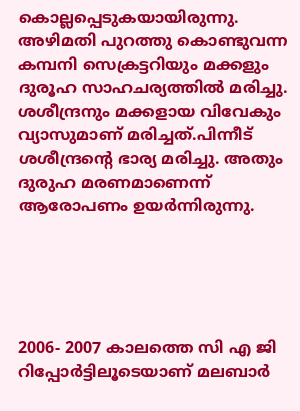കൊല്ലപ്പെടുകയായിരുന്നു. അഴിമതി പുറത്തു കൊണ്ടുവന്ന കമ്പനി സെക്രട്ടറിയും മക്കളും ദുരൂഹ സാഹചര്യത്തില്‍ മരിച്ചു. ശശീന്ദ്രനും മക്കളായ വിവേകും വ്യാസുമാണ് മരിച്ചത്.പിന്നീട് ശശീന്ദ്രന്റെ ഭാര്യ മരിച്ചു. അതും ദുരുഹ മരണമാണെന്ന് ആരോപണം ഉയര്‍ന്നിരുന്നു.





2006- 2007 കാലത്തെ സി എ ജി റിപ്പോര്‍ട്ടിലൂടെയാണ് മലബാര്‍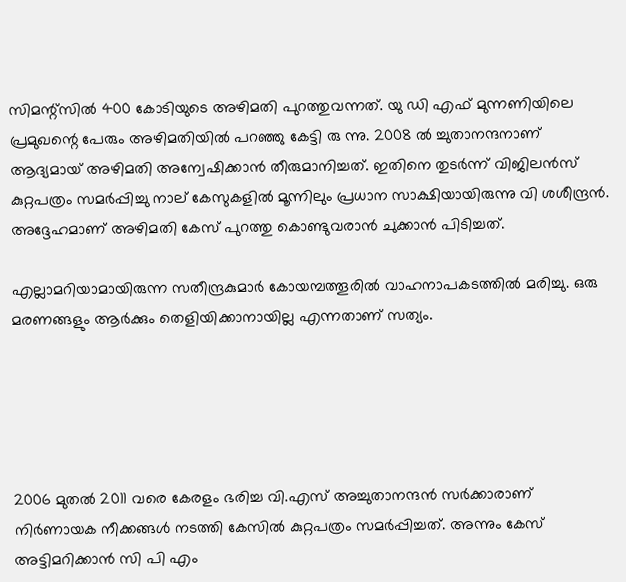സിമന്റ്‌സില്‍ 400 കോടിയുടെ അഴിമതി പുറത്തുവന്നത്. യു ഡി എഫ് മുന്നണിയിലെ പ്രമുഖന്റെ പേരും അഴിമതിയില്‍ പറഞ്ഞു കേട്ടി രു ന്നു. 2008 ല്‍ ച്ചുതാനന്ദനാണ് ആദ്യമായ് അഴിമതി അന്വേഷിക്കാന്‍ തീരുമാനിച്ചത്. ഇതിനെ തുടര്‍ന്ന് വിജിലന്‍സ് കുറ്റപത്രം സമര്‍പ്പിച്ചു നാല് കേസുകളില്‍ മൂന്നിലും പ്രധാന സാക്ഷിയായിരുന്നു വി ശശീന്ദ്രന്‍. അദ്ദേഹമാണ് അഴിമതി കേസ് പുറത്തു കൊണ്ടുവരാന്‍ ചുക്കാന്‍ പിടിച്ചത്.

എല്ലാമറിയാമായിരുന്ന സതീന്ദ്രകുമാര്‍ കോയമ്പത്തൂരില്‍ വാഹനാപകടത്തില്‍ മരിച്ചു. ഒരു മരണങ്ങളും ആര്‍ക്കും തെളിയിക്കാനായില്ല എന്നതാണ് സത്യം.





2006 മുതല്‍ 2011 വരെ കേരളം ഭരിച്ച വി.എസ് അച്ചുതാനന്ദന്‍ സര്‍ക്കാരാണ് നിര്‍ണായക നീക്കങ്ങള്‍ നടത്തി കേസില്‍ കുറ്റപത്രം സമര്‍പ്പിച്ചത്. അന്നും കേസ് അട്ടിമറിക്കാന്‍ സി പി എം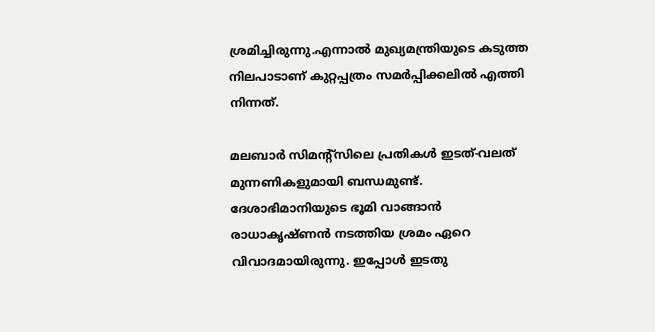ശ്രമിച്ചിരുന്നു.എന്നാല്‍ മുഖ്യമന്ത്രിയുടെ കടുത്ത നിലപാടാണ് കുറ്റപ്പത്രം സമര്‍പ്പിക്കലില്‍ എത്തി നിന്നത്.

മലബാര്‍ സിമന്റ്‌സിലെ പ്രതികള്‍ ഇടത്-വലത് മുന്നണികളുമായി ബന്ധമുണ്ട്. ദേശാഭിമാനിയുടെ ഭൂമി വാങ്ങാന്‍ രാധാകൃഷ്ണന്‍ നടത്തിയ ശ്രമം ഏറെ വിവാദമായിരുന്നു. ഇപ്പോള്‍ ഇടതു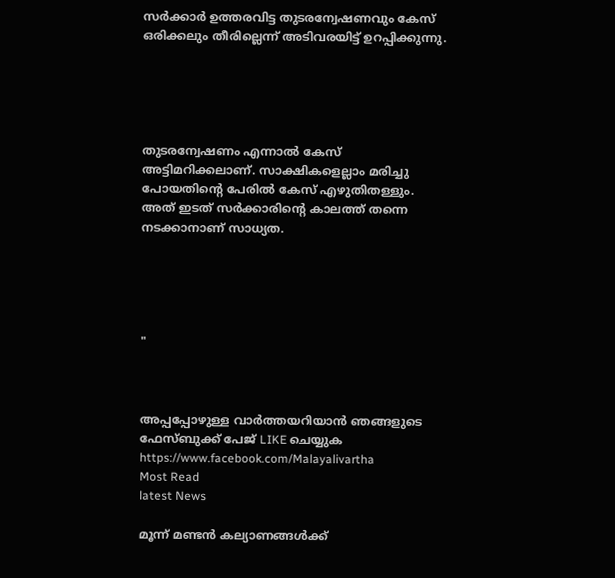സര്‍ക്കാര്‍ ഉത്തരവിട്ട തുടരന്വേഷണവും കേസ് ഒരിക്കലും തീരില്ലെന്ന് അടിവരയിട്ട് ഉറപ്പിക്കുന്നു.





തുടരന്വേഷണം എന്നാല്‍ കേസ് അട്ടിമറിക്കലാണ്. സാക്ഷികളെല്ലാം മരിച്ചു പോയതിന്റെ പേരില്‍ കേസ് എഴുതിതള്ളും. അത് ഇടത് സര്‍ക്കാരിന്റെ കാലത്ത് തന്നെ നടക്കാനാണ് സാധ്യത.





"



അപ്പപ്പോഴുള്ള വാര്‍ത്തയറിയാന്‍ ഞങ്ങളുടെ ഫേസ്‌ബുക്ക്‌ പേജ് LIKE ചെയ്യുക
https://www.facebook.com/Malayalivartha
Most Read
latest News

മൂന്ന് മണ്ടന്‍ കല്യാണങ്ങള്‍ക്ക്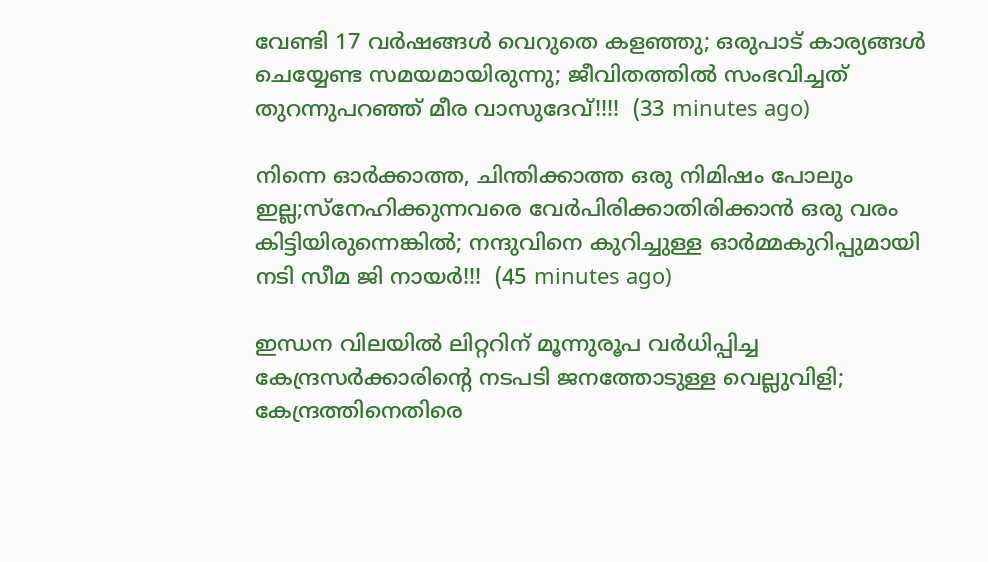വേണ്ടി 17 വര്‍ഷങ്ങള്‍ വെറുതെ കളഞ്ഞു; ഒരുപാട് കാര്യങ്ങള്‍ ചെയ്യേണ്ട സമയമായിരുന്നു; ജീവിതത്തിൽ സംഭവിച്ചത് തുറന്നുപറഞ്ഞ് മീര വാസുദേവ്!!!!  (33 minutes ago)

നിന്നെ ഓർക്കാത്ത, ചിന്തിക്കാത്ത ഒരു നിമിഷം പോലും ഇല്ല;സ്നേഹിക്കുന്നവരെ വേർപിരിക്കാതിരിക്കാൻ ഒരു വരം കിട്ടിയിരുന്നെങ്കിൽ; നന്ദുവിനെ കുറിച്ചുള്ള ഓർമ്മകുറിപ്പുമായി നടി സീമ ജി നായർ!!!  (45 minutes ago)

ഇന്ധന വിലയില്‍ ലിറ്ററിന് മൂന്നുരൂപ വര്‍ധിപ്പിച്ച കേന്ദ്രസര്‍ക്കാരിന്റെ നടപടി ജനത്തോടുള്ള വെല്ലുവിളി; കേന്ദ്രത്തിനെതിരെ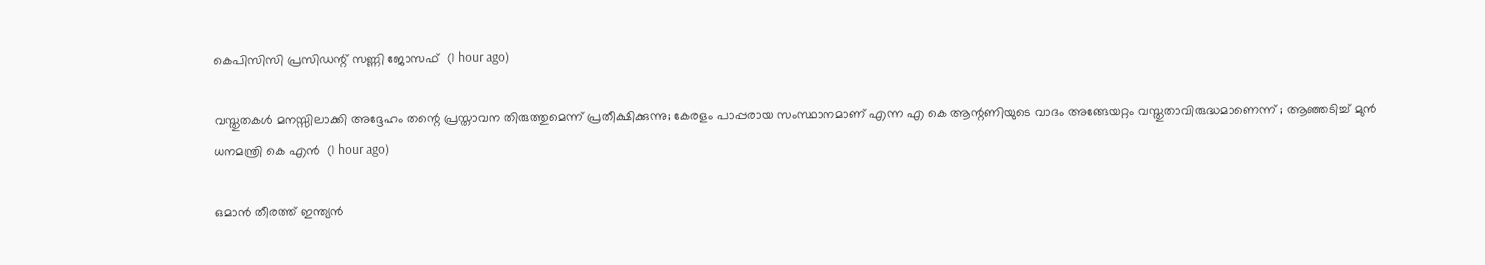കെപിസിസി പ്രസിഡന്റ് സണ്ണി ജോസഫ്  (1 hour ago)

വസ്തുതകൾ മനസ്സിലാക്കി അദ്ദേഹം തന്റെ പ്രസ്താവന തിരുത്തുമെന്ന് പ്രതീക്ഷിക്കുന്നു; കേരളം പാപ്പരായ സംസ്ഥാനമാണ് എന്ന എ കെ ആന്റണിയുടെ വാദം അങ്ങേയറ്റം വസ്തുതാവിരുദ്ധമാണെന്ന് ; ആഞ്ഞടിച്ച് മുൻ ധനമന്ത്രി കെ എൻ  (1 hour ago)

ഒമാൻ തീരത്ത് ഇന്ത്യൻ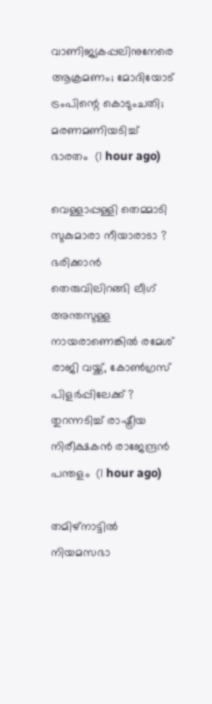വാണിജ്യകപ്പലിനുനേരെ ആക്രമണം; മോദിയോട് ട്രംപിന്റെ കൊടുംചതി; മരണമണിയടിച്ച് ഭാരതം  (1 hour ago)

വെള്ളാപ്പള്ളി തെമ്മാടി സുകുമാരാ നീയാരാടാ ? ഭരിക്കാൻ തെരുവിലിറങ്ങി ലീഗ് അന്തസുള്ള നായരാണെങ്കിൽ രമേശ് രാജി വയ്ക്ക്, കോൺഗ്രസ് പിളർപ്പിലേക്ക് ? തുറന്നടിച്ച് രാഷ്ട്രീയ നിരീക്ഷകൻ രാജേന്ദ്രൻ പന്തളം  (1 hour ago)

തമിഴ്‌നാട്ടില്‍ നിയമസഭാ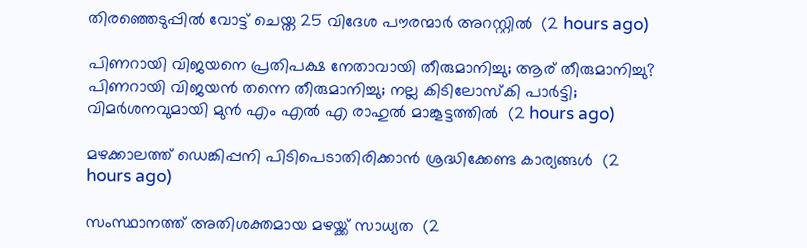തിരഞ്ഞെടുപ്പില്‍ വോട്ട് ചെയ്ത 25 വിദേശ പൗരന്മാര്‍ അറസ്റ്റില്‍  (2 hours ago)

പിണറായി വിജയനെ പ്രതിപക്ഷ നേതാവായി തീരുമാനിച്ചു; ആര് തീരുമാനിച്ചു? പിണറായി വിജയൻ തന്നെ തീരുമാനിച്ചു; നല്ല കിടിലോസ്കി പാർട്ടി; വിമർശനവുമായി മുൻ എം എൽ എ രാഹുൽ മാങ്കൂട്ടത്തിൽ  (2 hours ago)

മഴക്കാലത്ത് ഡെങ്കിപ്പനി പിടിപെടാതിരിക്കാന്‍ ശ്രദ്ധിക്കേണ്ട കാര്യങ്ങള്‍  (2 hours ago)

സംസ്ഥാനത്ത് അതിശക്തമായ മഴയ്ക്ക് സാധ്യത  (2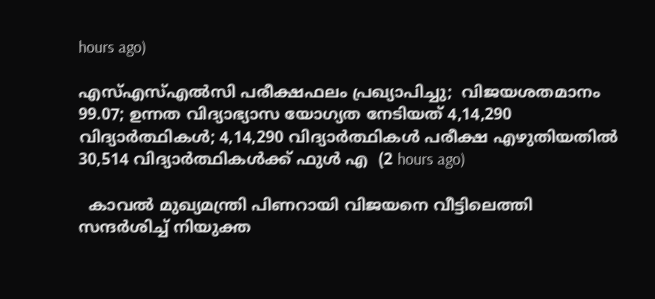hours ago)

എസ്എസ്എല്‍സി പരീക്ഷഫലം പ്രഖ്യാപിച്ചു;  വിജയശതമാനം 99.07; ഉന്നത വിദ്യാഭ്യാസ യോഗ്യത നേടിയത് 4,14,290 വിദ്യാര്‍ത്ഥികള്‍; 4,14,290 വിദ്യാര്‍ത്ഥികള്‍ പരീക്ഷ എഴുതിയതില്‍ 30,514 വിദ്യാര്‍ത്ഥികള്‍ക്ക് ഫുള്‍ എ  (2 hours ago)

  കാവൽ മുഖ്യമന്ത്രി പിണറായി വിജയനെ വീട്ടിലെത്തി സന്ദർശിച്ച് നിയുക്ത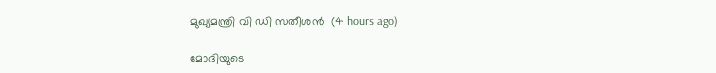മുഖ്യമന്ത്രി വി ഡി സതീശൻ  (4 hours ago)

മോദിയുടെ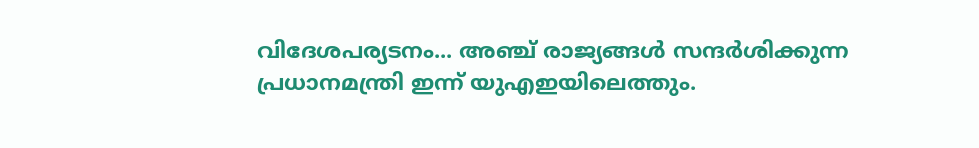വിദേശപര്യടനം... അഞ്ച് രാജ്യങ്ങൾ സന്ദർശിക്കുന്ന പ്രധാനമന്ത്രി ഇന്ന് യുഎഇയിലെത്തും.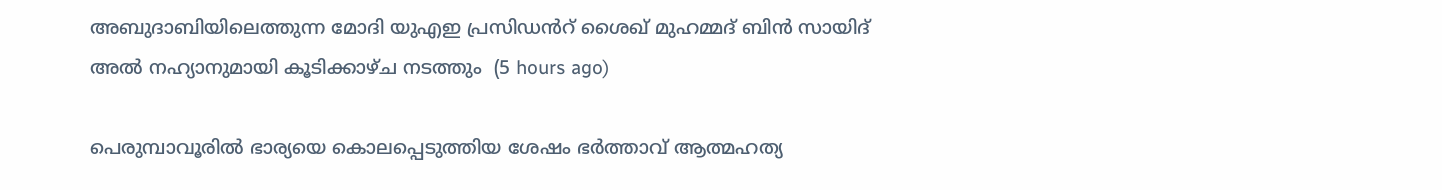അബുദാബിയിലെത്തുന്ന മോദി യുഎഇ പ്രസിഡൻറ് ശൈഖ് മുഹമ്മദ് ബിൻ സായിദ് അൽ നഹ്യാനുമായി കൂടിക്കാഴ്ച നടത്തും  (5 hours ago)

പെരുമ്പാവൂരിൽ ഭാര്യയെ കൊലപ്പെടുത്തിയ ശേഷം ഭർത്താവ് ആത്മഹത്യ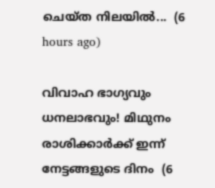ചെയ്ത നിലയിൽ...  (6 hours ago)

വിവാഹ ഭാഗ്യവും ധനലാഭവും! മിഥുനം രാശിക്കാർക്ക് ഇന്ന് നേട്ടങ്ങളുടെ ദിനം  (6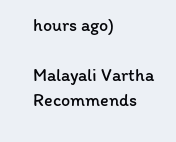hours ago)

Malayali Vartha Recommends